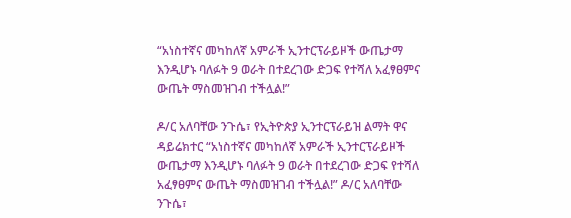“አነስተኛና መካከለኛ አምራች ኢንተርፕራይዞች ውጤታማ እንዲሆኑ ባለፉት 9 ወራት በተደረገው ድጋፍ የተሻለ አፈፃፀምና ውጤት ማስመዝገብ ተችሏል!”

ዶ/ር አለባቸው ንጉሴ፣ የኢትዮጵያ ኢንተርፕራይዝ ልማት ዋና ዳይሬክተር “አነስተኛና መካከለኛ አምራች ኢንተርፕራይዞች ውጤታማ እንዲሆኑ ባለፉት 9 ወራት በተደረገው ድጋፍ የተሻለ አፈፃፀምና ውጤት ማስመዝገብ ተችሏል!” ዶ/ር አለባቸው ንጉሴ፣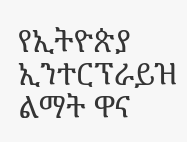የኢትዮጵያ ኢንተርፕራይዝ ልማት ዋና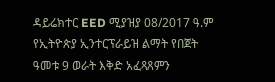ዳይሬክተር EED ሚያዝያ 08/2017 ዓ.ም የኢትዮጵያ ኢንተርፕራይዝ ልማት የበጀት ዓመቱ 9 ወራት እቅድ አፈጻጸምን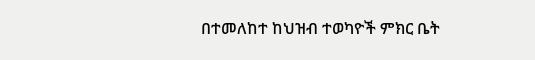በተመለከተ ከህዝብ ተወካዮች ምክር ቤት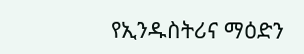የኢንዱስትሪና ማዕድን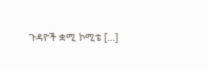ጉዳዮች ቋሚ ኮሚቴ […]